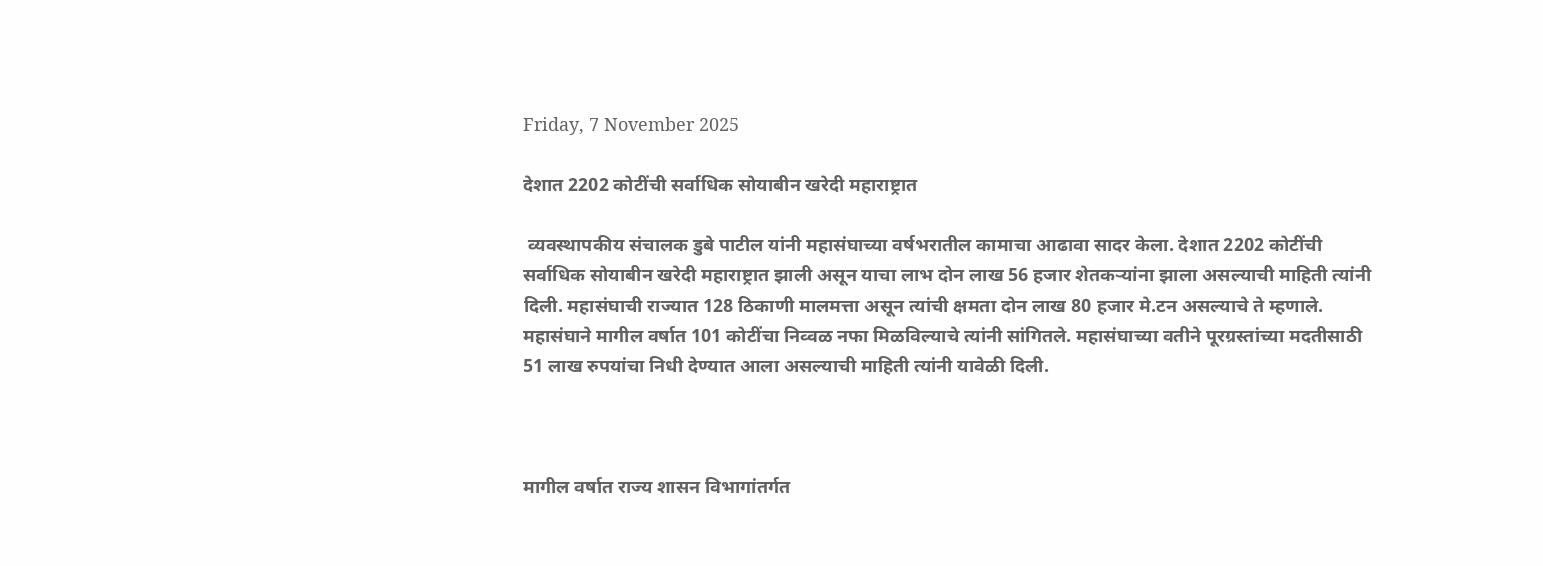Friday, 7 November 2025

देशात 2202 कोटींची सर्वाधिक सोयाबीन खरेदी महाराष्ट्रात

 व्यवस्थापकीय संचालक डुबे पाटील यांनी महासंघाच्या वर्षभरातील कामाचा आढावा सादर केला. देशात 2202 कोटींची सर्वाधिक सोयाबीन खरेदी महाराष्ट्रात झाली असून याचा लाभ दोन लाख 56 हजार शेतकऱ्यांना झाला असल्याची माहिती त्यांनी दिली. महासंघाची राज्यात 128 ठिकाणी मालमत्ता असून त्यांची क्षमता दोन लाख 80 हजार मे.टन असल्याचे ते म्हणाले. महासंघाने मागील वर्षात 101 कोटींचा निव्वळ नफा मिळविल्याचे त्यांनी सांगितले. महासंघाच्या वतीने पूरग्रस्तांच्या मदतीसाठी 51 लाख रुपयांचा निधी देण्यात आला असल्याची माहिती त्यांनी यावेळी दिली.



मागील वर्षात राज्य शासन विभागांतर्गत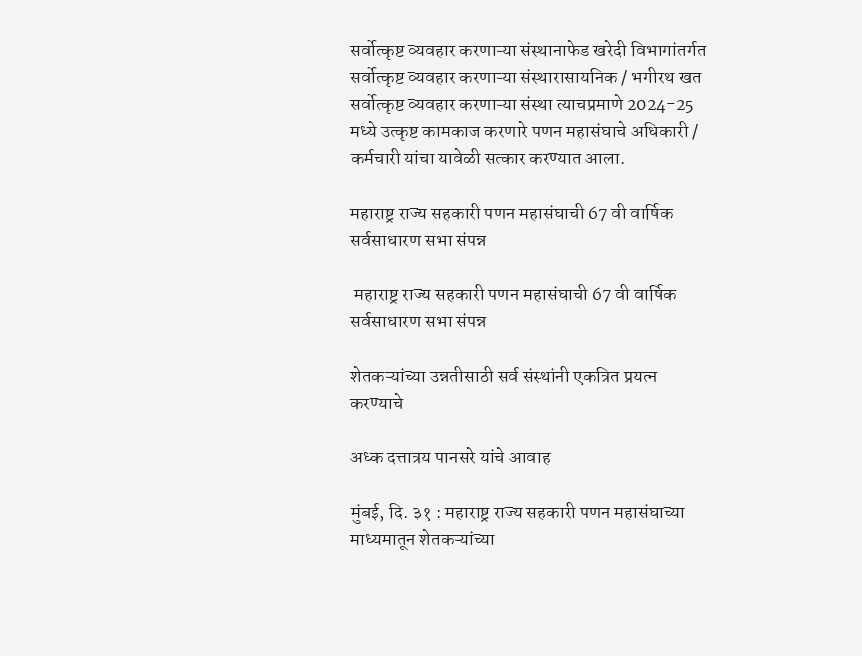सर्वोत्कृष्ट व्यवहार करणाऱ्या संस्थानाफेड खरेदी विभागांतर्गत सर्वोत्कृष्ट व्यवहार करणाऱ्या संस्थारासायनिक / भगीरथ खत सर्वोत्कृष्ट व्यवहार करणाऱ्या संस्था त्याचप्रमाणे 2024-25 मध्ये उत्कृष्ट कामकाज करणारे पणन महासंघाचे अधिकारी / कर्मचारी यांचा यावेळी सत्कार करण्यात आला.

महाराष्ट्र राज्य सहकारी पणन महासंघाची 67 वी वार्षिक सर्वसाधारण सभा संपन्न

 महाराष्ट्र राज्य सहकारी पणन महासंघाची 67 वी वार्षिक सर्वसाधारण सभा संपन्न

शेतकऱ्यांच्या उन्नतीसाठी सर्व संस्थांनी एकत्रित प्रयत्न करण्याचे

अध्क दत्तात्रय पानसरे यांचे आवाह

मुंबई, दि. ३१ : महाराष्ट्र राज्य सहकारी पणन महासंघाच्या माध्यमातून शेतकऱ्यांच्या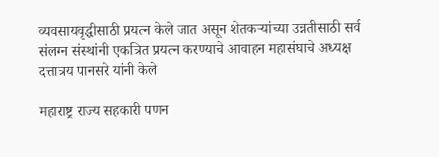व्यवसायवृद्धीसाठी प्रयत्न केले जात असून शेतकऱ्यांच्या उन्नतीसाठी सर्व संलग्न संस्थांनी एकत्रित प्रयत्न करण्याचे आवाहन महासंघाचे अध्यक्ष दत्तात्रय पानसरे यांनी केले

महाराष्ट्र राज्य सहकारी पणन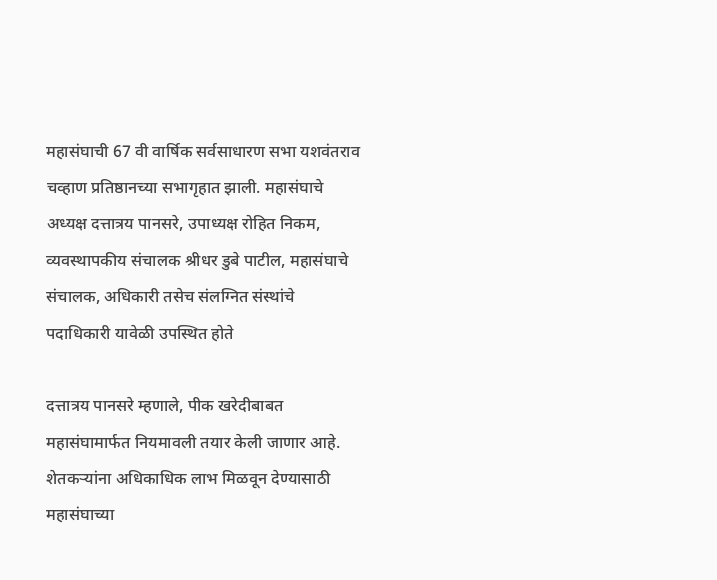महासंघाची 67 वी वार्षिक सर्वसाधारण सभा यशवंतराव चव्हाण प्रतिष्ठानच्या सभागृहात झाली. महासंघाचे अध्यक्ष दत्तात्रय पानसरे, उपाध्यक्ष रोहित निकम, व्यवस्थापकीय संचालक श्रीधर डुबे पाटील, महासंघाचे संचालक, अधिकारी तसेच संलग्नित संस्थांचे पदाधिकारी यावेळी उपस्थित होते

दत्तात्रय पानसरे म्हणाले, पीक खरेदीबाबत महासंघामार्फत नियमावली तयार केली जाणार आहे. शेतकऱ्यांना अधिकाधिक लाभ मिळवून देण्यासाठी महासंघाच्या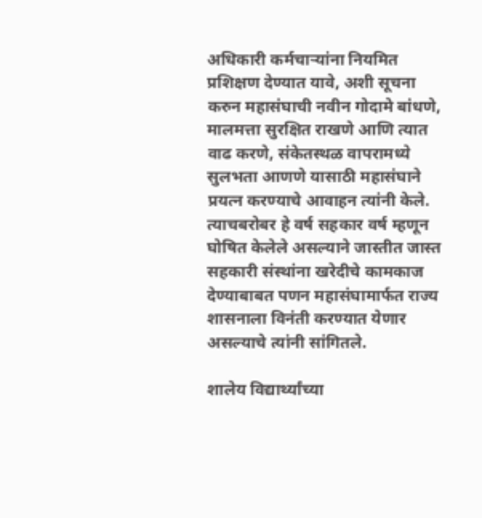अधिकारी कर्मचाऱ्यांना नियमित प्रशिक्षण देण्यात यावे, अशी सूचना करुन महासंघाची नवीन गोदामे बांधणे, मालमत्ता सुरक्षित राखणे आणि त्यात वाढ करणे, संकेतस्थळ वापरामध्ये सुलभता आणणे यासाठी महासंघाने प्रयत्न करण्याचे आवाहन त्यांनी केले. त्याचबरोबर हे वर्ष सहकार वर्ष म्हणून घोषित केलेले असल्याने जास्तीत जास्त सहकारी संस्थांना खरेदीचे कामकाज देण्याबाबत पणन महासंघामार्फत राज्य शासनाला विनंती करण्यात येणार असल्याचे त्यांनी सांगितले.

शालेय विद्यार्थ्यांच्या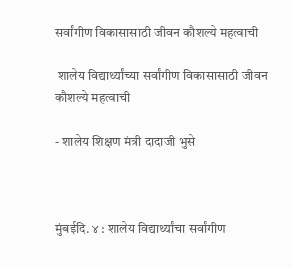सर्वांगीण विकासासाठी जीवन कौशल्ये महत्वाची

 शालेय विद्यार्थ्यांच्या सर्वांगीण विकासासाठी जीवन कौशल्ये महत्वाची

- शालेय शिक्षण मंत्री दादाजी भुसे



मुंबईदि. ४ : शालेय विद्यार्थ्यांचा सर्वांगीण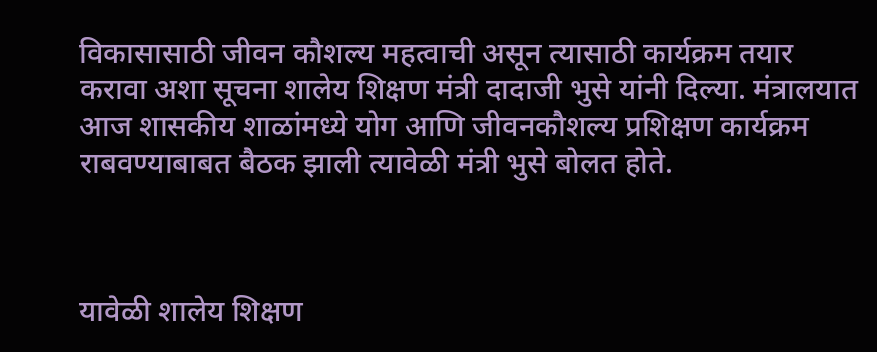विकासासाठी जीवन कौशल्य महत्वाची असून त्यासाठी कार्यक्रम तयार करावा अशा सूचना शालेय शिक्षण मंत्री दादाजी भुसे यांनी दिल्या. मंत्रालयात आज शासकीय शाळांमध्ये योग आणि जीवनकौशल्य प्रशिक्षण कार्यक्रम राबवण्याबाबत बैठक झाली त्यावेळी मंत्री भुसे बोलत होते.



यावेळी शालेय शिक्षण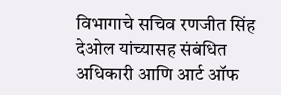विभागाचे सचिव रणजीत सिंह देओल यांच्यासह संबंधित अधिकारी आणि आर्ट ऑफ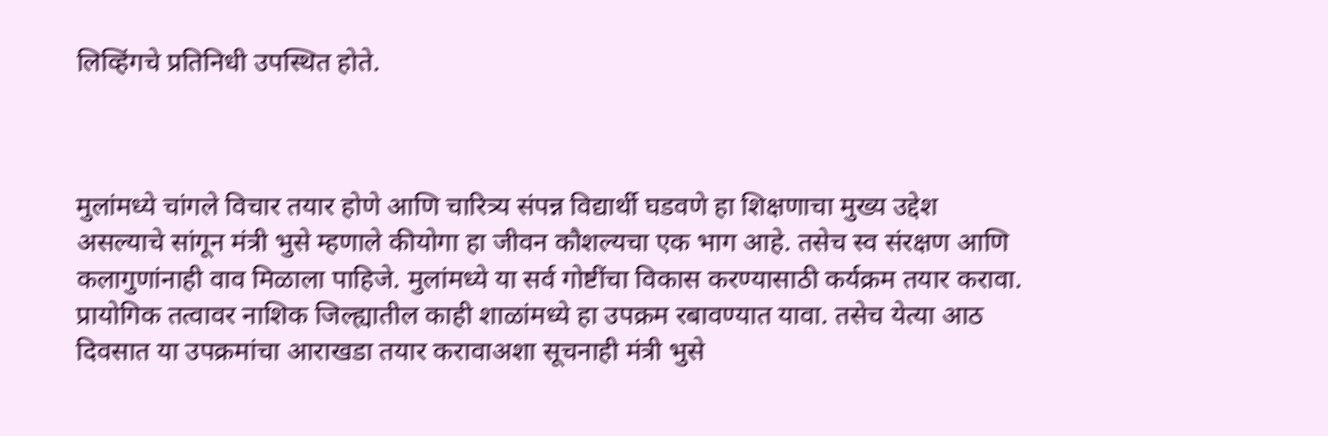लिव्हिंगचे प्रतिनिधी उपस्थित होते.



मुलांमध्ये चांगले विचार तयार होणे आणि चारित्र्य संपन्न विद्यार्थी घडवणे हा शिक्षणाचा मुख्य उद्देश असल्याचे सांगून मंत्री भुसे म्हणाले कीयोगा हा जीवन कौशल्यचा एक भाग आहे. तसेच स्व संरक्षण आणि कलागुणांनाही वाव मिळाला पाहिजे. मुलांमध्ये या सर्व गोष्टींचा विकास करण्यासाठी कर्यक्रम तयार करावा. प्रायोगिक तत्वावर नाशिक जिल्ह्यातील काही शाळांमध्ये हा उपक्रम रबावण्यात यावा. तसेच येत्या आठ दिवसात या उपक्रमांचा आराखडा तयार करावाअशा सूचनाही मंत्री भुसे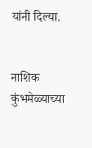यांनी दिल्या.


नाशिक कुंभमेळ्याच्या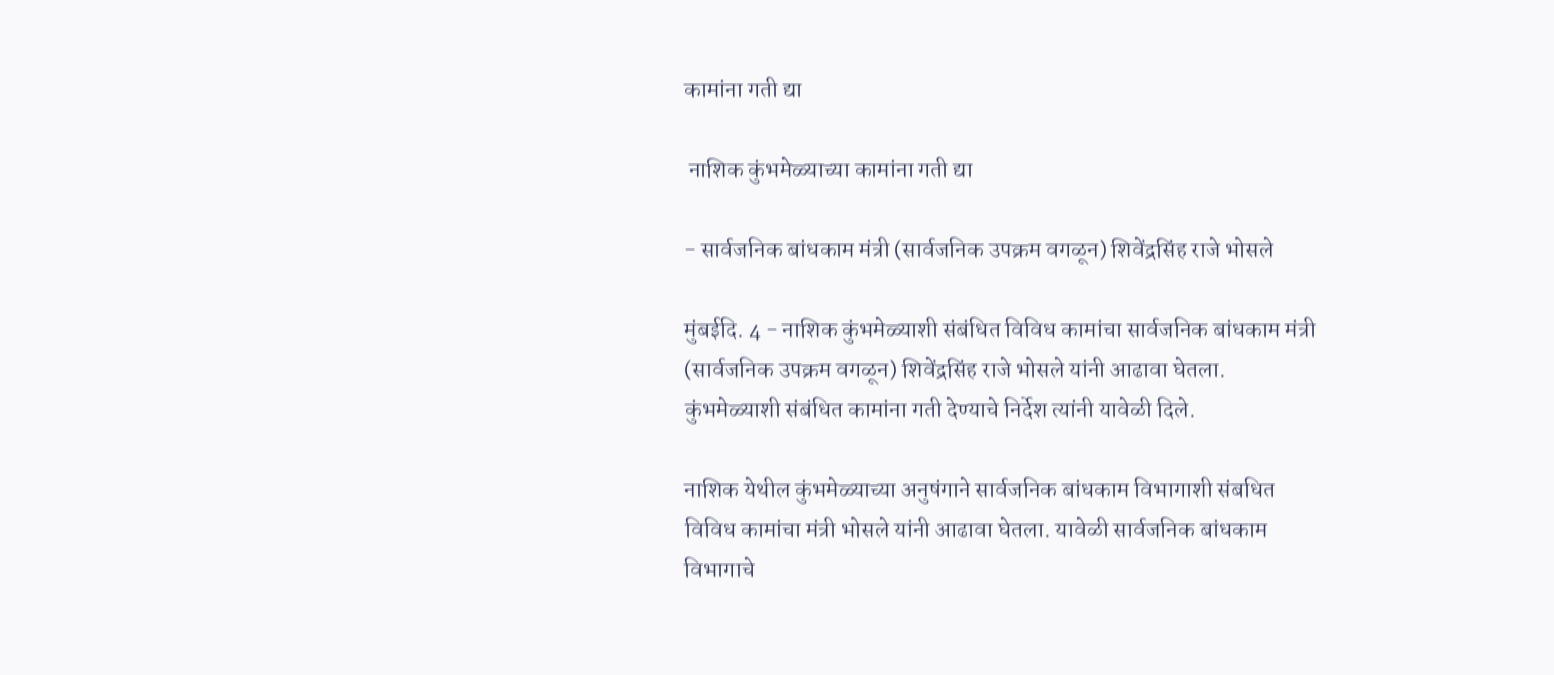कामांना गती द्या

 नाशिक कुंभमेळ्याच्या कामांना गती द्या

- सार्वजनिक बांधकाम मंत्री (सार्वजनिक उपक्रम वगळून) शिवेंद्रसिंह राजे भोसले

मुंबईदि. 4 - नाशिक कुंभमेळ्याशी संबंधित विविध कामांचा सार्वजनिक बांधकाम मंत्री (सार्वजनिक उपक्रम वगळून) शिवेंद्रसिंह राजे भोसले यांनी आढावा घेतला. कुंभमेळ्याशी संबंधित कामांना गती देण्याचे निर्देश त्यांनी यावेळी दिले.

नाशिक येथील कुंभमेळ्याच्या अनुषंगाने सार्वजनिक बांधकाम विभागाशी संबधित विविध कामांचा मंत्री भोसले यांनी आढावा घेतला. यावेळी सार्वजनिक बांधकाम विभागाचे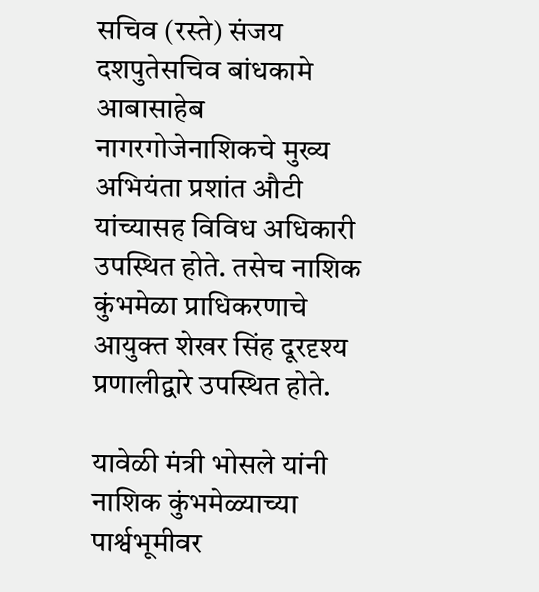सचिव (रस्ते) संजय दशपुतेसचिव बांधकामे आबासाहेब नागरगोजेनाशिकचे मुख्य अभियंता प्रशांत औटी यांच्यासह विविध अधिकारी उपस्थित होते. तसेच नाशिक कुंभमेळा प्राधिकरणाचे आयुक्त शेखर सिंह दूरदृश्य प्रणालीद्वारे उपस्थित होते.

यावेळी मंत्री भोसले यांनी नाशिक कुंभमेळ्याच्या पार्श्वभूमीवर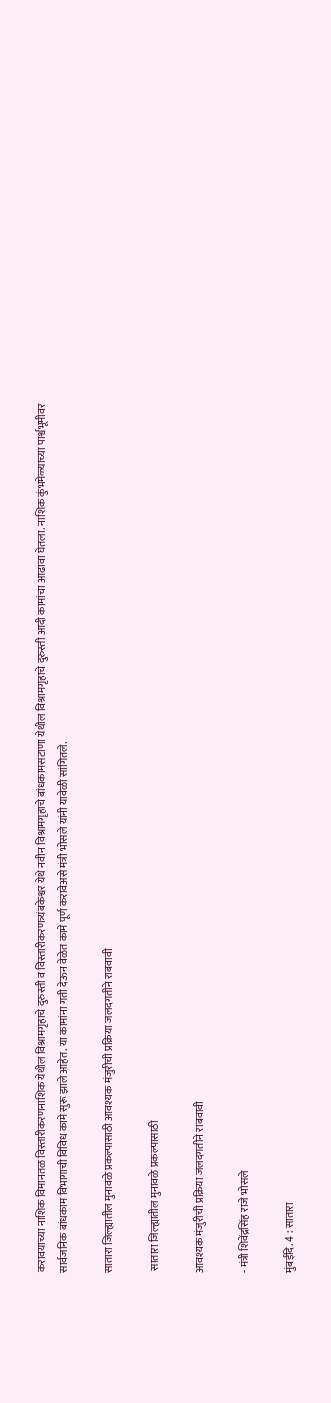करावयाच्या नाशिक विमानतळ विस्तारीकरणनाशिक येथील विश्रामगृहाचे दुरुस्ती व विस्तारीकरणत्र्यंबकेश्वर येथे नवीन विश्रामगृहाचे बांधकामसटाणा येथील विश्रामगृहाचे दुरुस्ती आदी कामांचा आढावा घेतला. नाशिक कुंभमेळ्याच्या पार्श्वभूमीवर सार्वजनिक बांधकाम विभागाची विविध कामे सुरू झाले आहेत. या कामांना गती देऊन वेळेत कामे पूर्ण करावेअसे मंत्री भोसले यांनी यावेळी सांगितले.

सातारा जिल्ह्यातील मुनावळे प्रकल्पासाठी आवश्यक मंजुरीची प्रक्रिया जलदगतीने राबवावी

 सातारा जिल्ह्यातील मुनावळे प्रकल्पासाठी

आवश्यक मंजुरीची प्रक्रिया जलदगतीने राबवावी

- मंत्री शिवेंद्रसिंह राजे भोसले

मुंबईदि. 4 : सातारा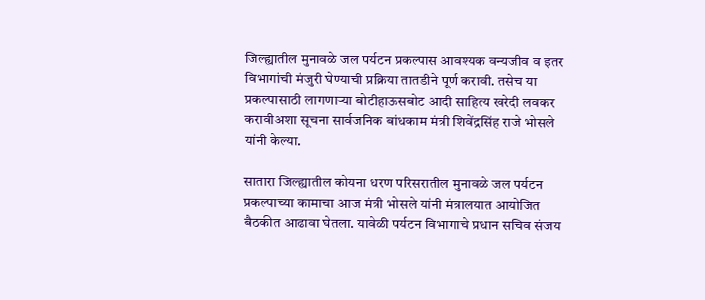जिल्ह्यातील मुनावळे जल पर्यटन प्रकल्पास आवश्यक वन्यजीव व इतर विभागांची मंजुरी घेण्याची प्रक्रिया तातडीने पूर्ण करावी. तसेच या प्रकल्पासाठी लागणाऱ्या बोटीहाऊसबोट आदी साहित्य खरेदी लवकर करावीअशा सूचना सार्वजनिक बांधकाम मंत्री शिवेंद्रसिंह राजे भोसले यांनी केल्या.

सातारा जिल्ह्यातील कोयना धरण परिसरातील मुनावळे जल पर्यटन प्रकल्पाच्या कामाचा आज मंत्री भोसले यांनी मंत्रालयात आयोजित बैठकीत आढावा घेतला. यावेळी पर्यटन विभागाचे प्रधान सचिव संजय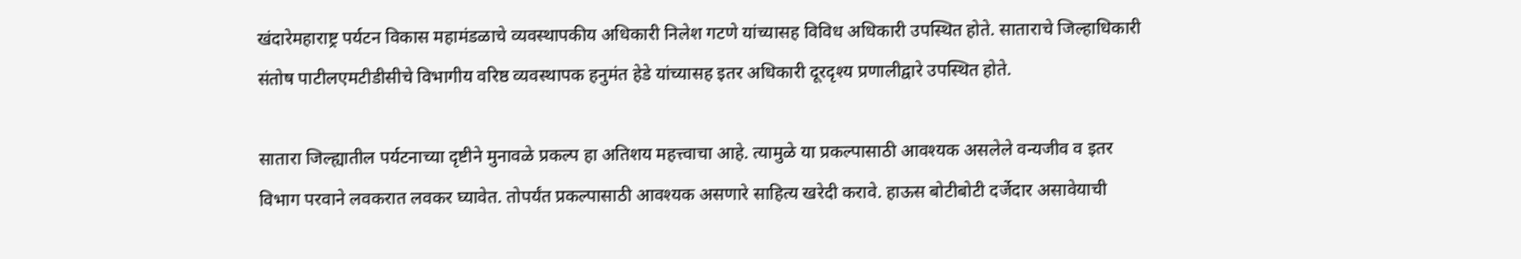खंदारेमहाराष्ट्र पर्यटन विकास महामंडळाचे व्यवस्थापकीय अधिकारी निलेश गटणे यांच्यासह विविध अधिकारी उपस्थित होते. साताराचे जिल्हाधिकारी संतोष पाटीलएमटीडीसीचे विभागीय वरिष्ठ व्यवस्थापक हनुमंत हेडे यांच्यासह इतर अधिकारी दूरदृश्य प्रणालीद्वारे उपस्थित होते.

सातारा जिल्ह्यातील पर्यटनाच्या दृष्टीने मुनावळे प्रकल्प हा अतिशय महत्त्वाचा आहे. त्यामुळे या प्रकल्पासाठी आवश्यक असलेले वन्यजीव व इतर विभाग परवाने लवकरात लवकर घ्यावेत. तोपर्यंत प्रकल्पासाठी आवश्यक असणारे साहित्य खरेदी करावे. हाऊस बोटीबोटी दर्जेदार असावेयाची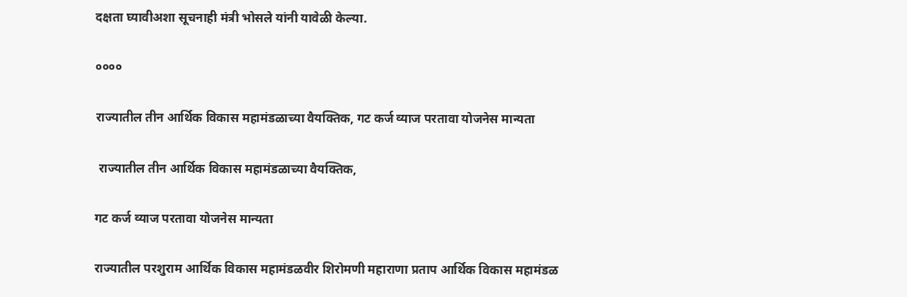दक्षता घ्यावीअशा सूचनाही मंत्री भोसले यांनी यावेळी केल्या.

००००

राज्यातील तीन आर्थिक विकास महामंडळाच्या वैयक्तिक, गट कर्ज व्याज परतावा योजनेस मान्यता

 राज्यातील तीन आर्थिक विकास महामंडळाच्या वैयक्तिक,

गट कर्ज व्याज परतावा योजनेस मान्यता

राज्यातील परशुराम आर्थिक विकास महामंडळवीर शिरोमणी महाराणा प्रताप आर्थिक विकास महामंडळ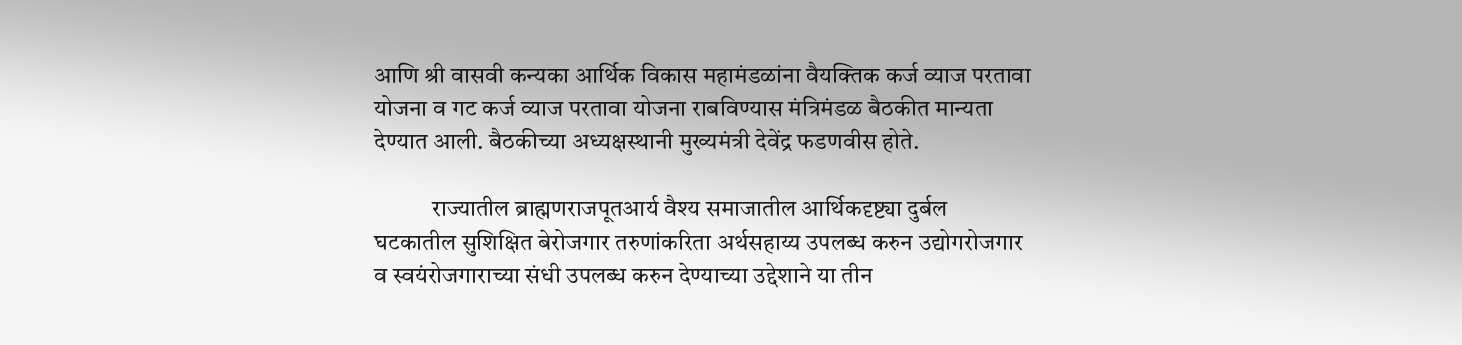आणि श्री वासवी कन्यका आर्थिक विकास महामंडळांना वैयक्तिक कर्ज व्याज परतावा योजना व गट कर्ज व्याज परतावा योजना राबविण्यास मंत्रिमंडळ बैठकीत मान्यता देण्यात आली. बैठकीच्या अध्यक्षस्थानी मुख्यमंत्री देवेंद्र फडणवीस होते.

            राज्यातील ब्राह्मणराजपूतआर्य वैश्य समाजातील आर्थिकदृष्ट्या दुर्बल घटकातील सुशिक्षित बेरोजगार तरुणांकरिता अर्थसहाय्य उपलब्ध करुन उद्योगरोजगार व स्वयंरोजगाराच्या संधी उपलब्ध करुन देण्याच्या उद्देशाने या तीन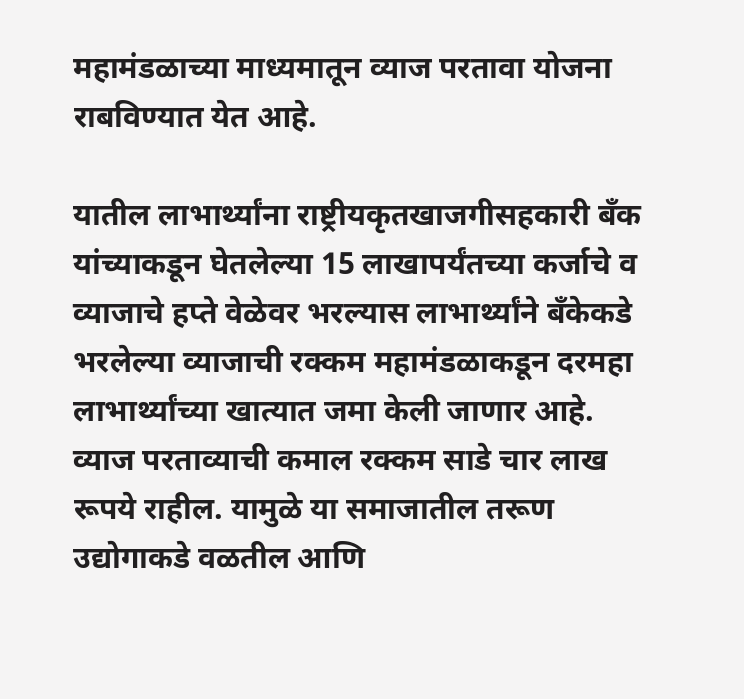महामंडळाच्या माध्यमातून व्याज परतावा योजना राबविण्यात येत आहे.

यातील लाभार्थ्यांना राष्ट्रीयकृतखाजगीसहकारी बँक यांच्याकडून घेतलेल्या 15 लाखापर्यंतच्या कर्जाचे व व्याजाचे हप्ते वेळेवर भरल्यास लाभार्थ्यांने बँकेकडे भरलेल्या व्याजाची रक्कम महामंडळाकडून दरमहा लाभार्थ्यांच्या खात्यात जमा केली जाणार आहे. व्याज परताव्याची कमाल रक्कम साडे चार लाख रूपये राहील. यामुळे या समाजातील तरूण उद्योगाकडे वळतील आणि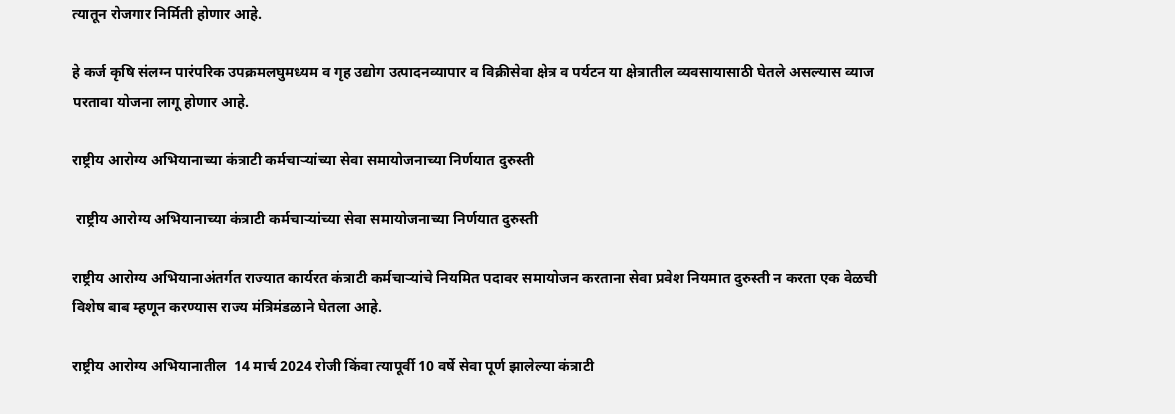त्यातून रोजगार निर्मिती होणार आहे.

हे कर्ज कृषि संलग्न पारंपरिक उपक्रमलघुमध्यम व गृह उद्योग उत्पादनव्यापार व विक्रीसेवा क्षेत्र व पर्यटन या क्षेत्रातील व्यवसायासाठी घेतले असल्यास व्याज परतावा योजना लागू होणार आहे.

राष्ट्रीय आरोग्य अभियानाच्या कंत्राटी कर्मचाऱ्यांच्या सेवा समायोजनाच्या निर्णयात दुरुस्ती

 राष्ट्रीय आरोग्य अभियानाच्या कंत्राटी कर्मचाऱ्यांच्या सेवा समायोजनाच्या निर्णयात दुरुस्ती

राष्ट्रीय आरोग्य अभियानाअंतर्गत राज्यात कार्यरत कंत्राटी कर्मचाऱ्यांचे नियमित पदावर समायोजन करताना सेवा प्रवेश नियमात दुरुस्ती न करता एक वेळची विशेष बाब म्हणून करण्यास राज्य मंत्रिमंडळाने घेतला आहे.

राष्ट्रीय आरोग्य अभियानातील  14 मार्च 2024 रोजी किंवा त्यापूर्वी 10 वर्षे सेवा पूर्ण झालेल्या कंत्राटी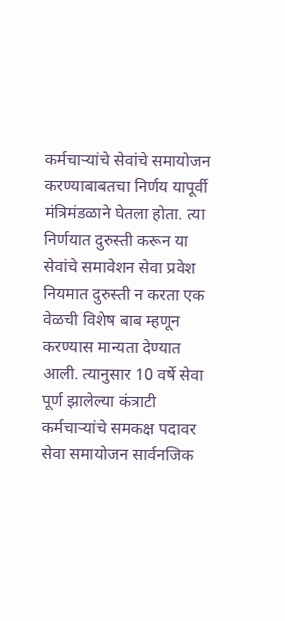कर्मचाऱ्यांचे सेवांचे समायोजन करण्याबाबतचा निर्णय यापूर्वी मंत्रिमंडळाने घेतला होता. त्या निर्णयात दुरुस्ती करून या सेवांचे समावेशन सेवा प्रवेश नियमात दुरुस्ती न करता एक वेळची विशेष बाब म्हणून करण्यास मान्यता देण्यात आली. त्यानुसार 10 वर्षे सेवा पूर्ण झालेल्या कंत्राटी कर्मचाऱ्यांचे समकक्ष पदावर सेवा समायोजन सार्वनजिक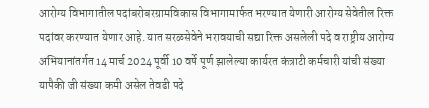आरोग्य विभागातील पदांबरोबरग्रामविकास विभागामार्फत भरण्यात येणारी आरोग्य सेवेतील रिक्त पदांवर करण्यात येणार आहे. यात सरळसेवेने भरावयाची सद्या रिक्त असलेली पदे व राष्ट्रीय आरोग्य अभियानांतर्गत 14 मार्च 2024 पूर्वी 10 वर्षे पूर्ण झालेल्या कार्यरत कंत्राटी कर्मचारी यांची संख्या यापैकी जी संख्या कमी असेल तेवढी पदे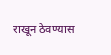राखून ठेवण्यास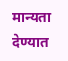मान्यता देण्यात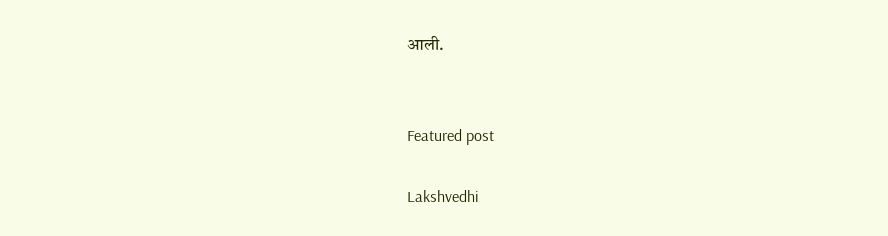आली.


Featured post

Lakshvedhi